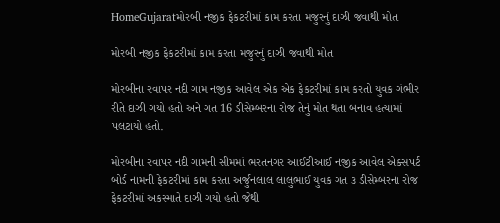HomeGujaratમોરબી નજીક ફેકટરીમાં કામ કરતા મજુરનું દાઝી જવાથી મોત

મોરબી નજીક ફેકટરીમાં કામ કરતા મજુરનું દાઝી જવાથી મોત

મોરબીના રવાપર નદી ગામ નજીક આવેલ એક એક ફેકટરીમાં કામ કરતો યુવક ગંભીર રીતે દાઝી ગયો હતો અને ગત 16 ડીસેમ્બરના રોજ તેનું મોત થતા બનાવ હત્યામાં પલટાયો હતો.

મોરબીના રવાપર નદી ગામની સીમમાં ભરતનગર આઈટીઆઈ નજીક આવેલ એક્સપર્ટ બોર્ડ નામની ફેકટરીમાં કામ કરતા અર્જુનલાલ લાલુભાઈ યુવક ગત ૩ ડીસેમ્બરના રોજ ફેકટરીમાં અકસ્માતે દાઝી ગયો હતો જેથી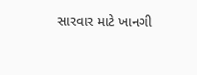સારવાર માટે ખાનગી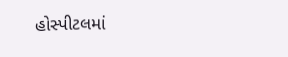હોસ્પીટલમાં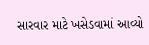સારવાર માટે ખસેડવામાં આવ્યો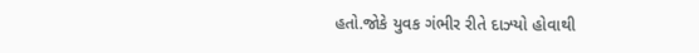હતો.જોકે યુવક ગંભીર રીતે દાઝ્યો હોવાથી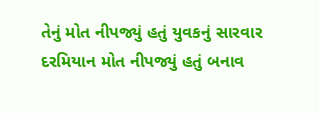તેનું મોત નીપજ્યું હતું યુવકનું સારવાર દરમિયાન મોત નીપજ્યું હતું બનાવ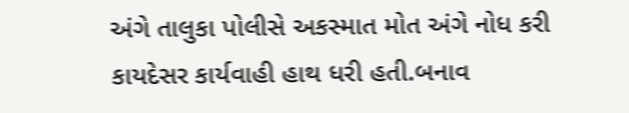અંગે તાલુકા પોલીસે અકસ્માત મોત અંગે નોધ કરી કાયદેસર કાર્યવાહી હાથ ધરી હતી.બનાવ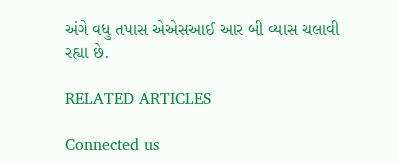અંગે વધુ તપાસ એએસઆઈ આર બી વ્યાસ ચલાવી રહ્યા છે.

RELATED ARTICLES

Connected us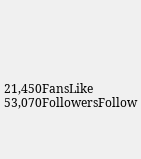21,450FansLike
53,070FollowersFollow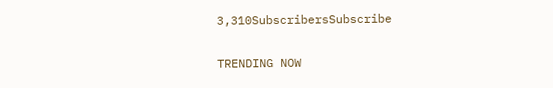3,310SubscribersSubscribe

TRENDING NOW